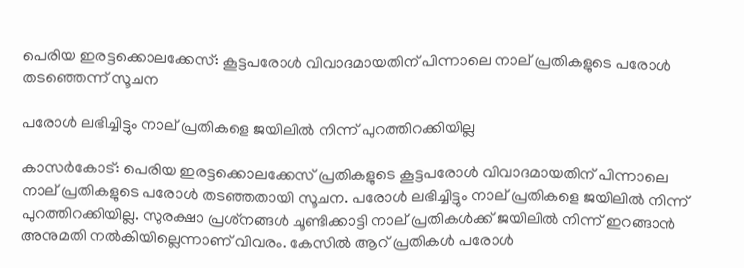പെരിയ ഇരട്ടക്കൊലക്കേസ്: കൂട്ടപരോള്‍ വിവാദമായതിന് പിന്നാലെ നാല് പ്രതികളുടെ പരോള്‍ തടഞ്ഞെന്ന് സൂചന

പരോള്‍ ലഭിച്ചിട്ടും നാല് പ്രതികളെ ജയിലില്‍ നിന്ന് പുറത്തിറക്കിയില്ല

കാസര്‍കോട്: പെരിയ ഇരട്ടക്കൊലക്കേസ് പ്രതികളുടെ കൂട്ടപരോള്‍ വിവാദമായതിന് പിന്നാലെ നാല് പ്രതികളുടെ പരോള്‍ തടഞ്ഞതായി സൂചന. പരോള്‍ ലഭിച്ചിട്ടും നാല് പ്രതികളെ ജയിലില്‍ നിന്ന് പുറത്തിറക്കിയില്ല. സുരക്ഷാ പ്രശ്‌നങ്ങള്‍ ചൂണ്ടിക്കാട്ടി നാല് പ്രതികള്‍ക്ക് ജയിലില്‍ നിന്ന് ഇറങ്ങാന്‍ അനുമതി നല്‍കിയില്ലെന്നാണ് വിവരം. കേസില്‍ ആറ് പ്രതികള്‍ പരോള്‍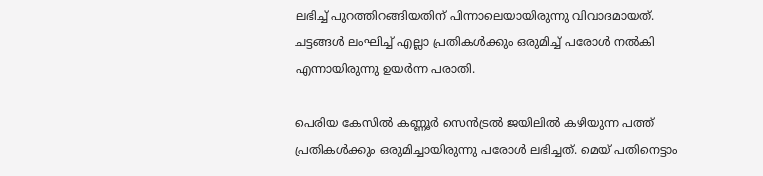ലഭിച്ച് പുറത്തിറങ്ങിയതിന് പിന്നാലെയായിരുന്നു വിവാദമായത്. ചട്ടങ്ങള്‍ ലംഘിച്ച് എല്ലാ പ്രതികള്‍ക്കും ഒരുമിച്ച് പരോള്‍ നല്‍കി എന്നായിരുന്നു ഉയര്‍ന്ന പരാതി.

പെരിയ കേസില്‍ കണ്ണൂര്‍ സെന്‍ട്രല്‍ ജയിലില്‍ കഴിയുന്ന പത്ത് പ്രതികള്‍ക്കും ഒരുമിച്ചായിരുന്നു പരോള്‍ ലഭിച്ചത്. മെയ് പതിനെട്ടാം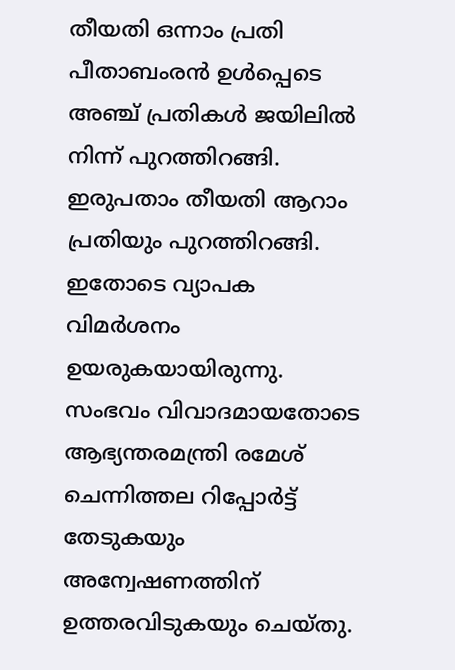തീയതി ഒന്നാം പ്രതി പീതാബംരന്‍ ഉള്‍പ്പെടെ അഞ്ച് പ്രതികള്‍ ജയിലില്‍ നിന്ന് പുറത്തിറങ്ങി. ഇരുപതാം തീയതി ആറാം പ്രതിയും പുറത്തിറങ്ങി. ഇതോടെ വ്യാപക വിമര്‍ശനം ഉയരുകയായിരുന്നു. സംഭവം വിവാദമായതോടെ ആഭ്യന്തരമന്ത്രി രമേശ് ചെന്നിത്തല റിപ്പോര്‍ട്ട് തേടുകയും അന്വേഷണത്തിന് ഉത്തരവിടുകയും ചെയ്തു.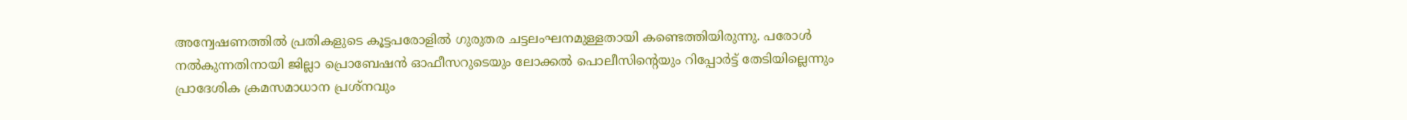അന്വേഷണത്തില്‍ പ്രതികളുടെ കൂട്ടപരോളില്‍ ഗുരുതര ചട്ടലംഘനമുള്ളതായി കണ്ടെത്തിയിരുന്നു. പരോള്‍ നല്‍കുന്നതിനായി ജില്ലാ പ്രൊബേഷന്‍ ഓഫീസറുടെയും ലോക്കല്‍ പൊലീസിന്റെയും റിപ്പോര്‍ട്ട് തേടിയില്ലെന്നും പ്രാദേശിക ക്രമസമാധാന പ്രശ്‌നവും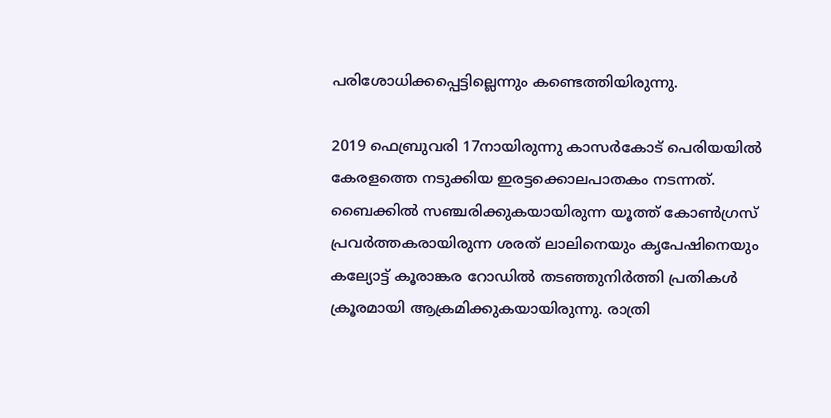പരിശോധിക്കപ്പെട്ടില്ലെന്നും കണ്ടെത്തിയിരുന്നു.

2019 ഫെബ്രുവരി 17നായിരുന്നു കാസര്‍കോട് പെരിയയില്‍ കേരളത്തെ നടുക്കിയ ഇരട്ടക്കൊലപാതകം നടന്നത്. ബൈക്കില്‍ സഞ്ചരിക്കുകയായിരുന്ന യൂത്ത് കോണ്‍ഗ്രസ് പ്രവര്‍ത്തകരായിരുന്ന ശരത് ലാലിനെയും കൃപേഷിനെയും കല്യോട്ട് കൂരാങ്കര റോഡില്‍ തടഞ്ഞുനിര്‍ത്തി പ്രതികള്‍ ക്രൂരമായി ആക്രമിക്കുകയായിരുന്നു. രാത്രി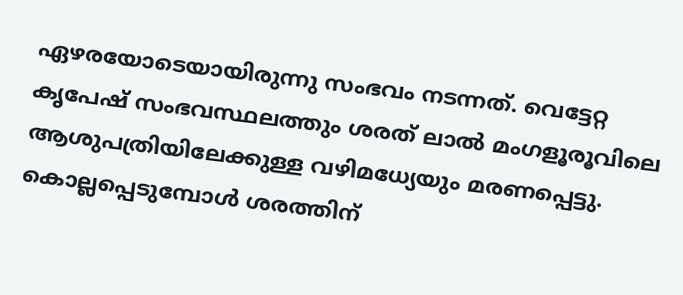ഏഴരയോടെയായിരുന്നു സംഭവം നടന്നത്. വെട്ടേറ്റ കൃപേഷ് സംഭവസ്ഥലത്തും ശരത് ലാല്‍ മംഗളൂരൂവിലെ ആശുപത്രിയിലേക്കുള്ള വഴിമധ്യേയും മരണപ്പെട്ടു. കൊല്ലപ്പെടുമ്പോള്‍ ശരത്തിന്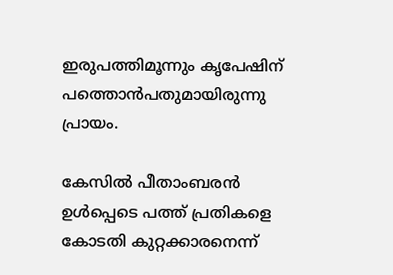ഇരുപത്തിമൂന്നും കൃപേഷിന് പത്തൊന്‍പതുമായിരുന്നു പ്രായം.

കേസില്‍ പീതാംബരന്‍ ഉള്‍പ്പെടെ പത്ത് പ്രതികളെ കോടതി കുറ്റക്കാരനെന്ന്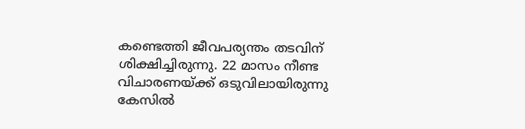കണ്ടെത്തി ജീവപര്യന്തം തടവിന് ശിക്ഷിച്ചിരുന്നു. 22 മാസം നീണ്ട വിചാരണയ്ക്ക് ഒടുവിലായിരുന്നു കേസില്‍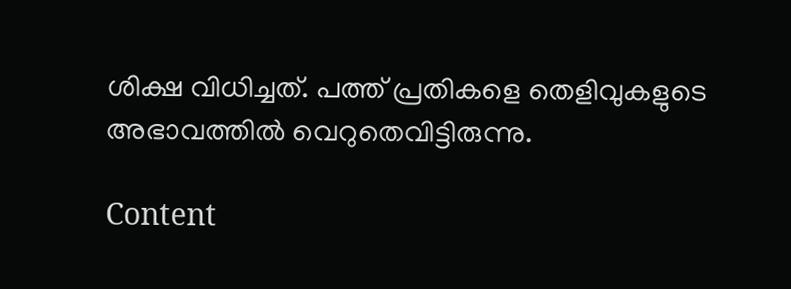ശിക്ഷ വിധിച്ചത്. പത്ത് പ്രതികളെ തെളിവുകളുടെ അഭാവത്തില്‍ വെറുതെവിട്ടിരുന്നു.

Content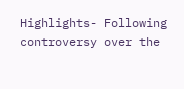Highlights- Following controversy over the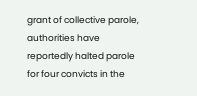grant of collective parole, authorities have reportedly halted parole for four convicts in the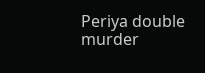Periya double murder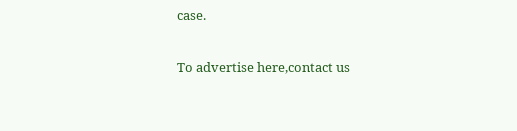case.

To advertise here,contact us